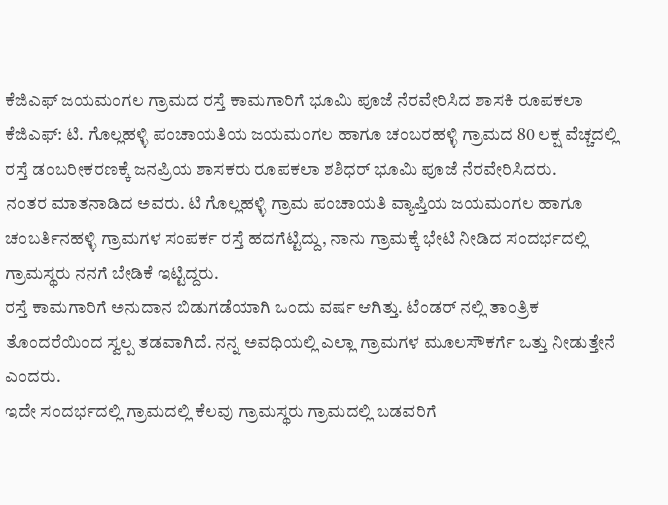ಕೆಜಿಎಫ್ ಜಯಮಂಗಲ ಗ್ರಾಮದ ರಸ್ತೆ ಕಾಮಗಾರಿಗೆ ಭೂಮಿ ಪೂಜೆ ನೆರವೇರಿಸಿದ ಶಾಸಕಿ ರೂಪಕಲಾ
ಕೆಜಿಎಫ್: ಟಿ. ಗೊಲ್ಲಹಳ್ಳಿ ಪಂಚಾಯತಿಯ ಜಯಮಂಗಲ ಹಾಗೂ ಚಂಬರಹಳ್ಳಿ ಗ್ರಾಮದ 80 ಲಕ್ಷ ವೆಚ್ಚದಲ್ಲಿ ರಸ್ತೆ ಡಂಬರೀಕರಣಕ್ಕೆ ಜನಪ್ರಿಯ ಶಾಸಕರು ರೂಪಕಲಾ ಶಶಿಧರ್ ಭೂಮಿ ಪೂಜೆ ನೆರವೇರಿಸಿದರು.
ನಂತರ ಮಾತನಾಡಿದ ಅವರು. ಟಿ ಗೊಲ್ಲಹಳ್ಳಿ ಗ್ರಾಮ ಪಂಚಾಯತಿ ವ್ಯಾಪ್ತಿಯ ಜಯಮಂಗಲ ಹಾಗೂ ಚಂಬರ್ತಿನಹಳ್ಳಿ ಗ್ರಾಮಗಳ ಸಂಪರ್ಕ ರಸ್ತೆ ಹದಗೆಟ್ಟಿದ್ದು, ನಾನು ಗ್ರಾಮಕ್ಕೆ ಭೇಟಿ ನೀಡಿದ ಸಂದರ್ಭದಲ್ಲಿ ಗ್ರಾಮಸ್ಥರು ನನಗೆ ಬೇಡಿಕೆ ಇಟ್ಟಿದ್ದರು.
ರಸ್ತೆ ಕಾಮಗಾರಿಗೆ ಅನುದಾನ ಬಿಡುಗಡೆಯಾಗಿ ಒಂದು ವರ್ಷ ಆಗಿತ್ತು. ಟೆಂಡರ್ ನಲ್ಲಿ ತಾಂತ್ರಿಕ ತೊಂದರೆಯಿಂದ ಸ್ವಲ್ಪ ತಡವಾಗಿದೆ. ನನ್ನ ಅವಧಿಯಲ್ಲಿ ಎಲ್ಲಾ ಗ್ರಾಮಗಳ ಮೂಲಸೌಕರ್ಗೆ ಒತ್ತು ನೀಡುತ್ತೇನೆ ಎಂದರು.
ಇದೇ ಸಂದರ್ಭದಲ್ಲಿ ಗ್ರಾಮದಲ್ಲಿ ಕೆಲವು ಗ್ರಾಮಸ್ಥರು ಗ್ರಾಮದಲ್ಲಿ ಬಡವರಿಗೆ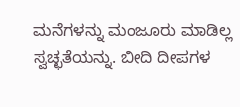ಮನೆಗಳನ್ನು ಮಂಜೂರು ಮಾಡಿಲ್ಲ ಸ್ವಚ್ಛತೆಯನ್ನು. ಬೀದಿ ದೀಪಗಳ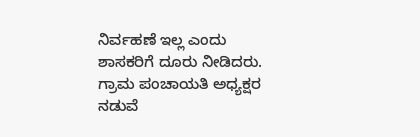ನಿರ್ವಹಣೆ ಇಲ್ಲ ಎಂದು ಶಾಸಕರಿಗೆ ದೂರು ನೀಡಿದರು. ಗ್ರಾಮ ಪಂಚಾಯತಿ ಅಧ್ಯಕ್ಷರ ನಡುವೆ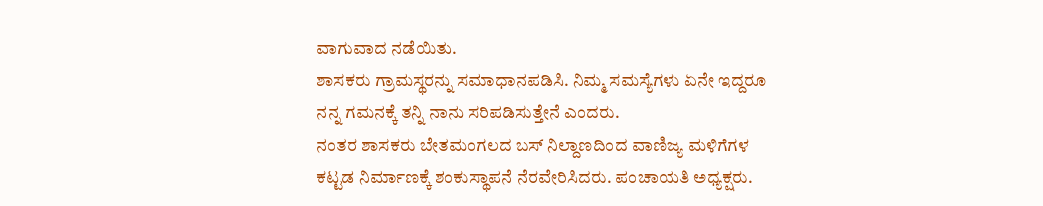ವಾಗುವಾದ ನಡೆಯಿತು.
ಶಾಸಕರು ಗ್ರಾಮಸ್ಥರನ್ನು ಸಮಾಧಾನಪಡಿಸಿ. ನಿಮ್ಮ ಸಮಸ್ಯೆಗಳು ಏನೇ ಇದ್ದರೂ ನನ್ನ ಗಮನಕ್ಕೆ ತನ್ನಿ ನಾನು ಸರಿಪಡಿಸುತ್ತೇನೆ ಎಂದರು.
ನಂತರ ಶಾಸಕರು ಬೇತಮಂಗಲದ ಬಸ್ ನಿಲ್ದಾಣದಿಂದ ವಾಣಿಜ್ಯ ಮಳಿಗೆಗಳ ಕಟ್ಟಡ ನಿರ್ಮಾಣಕ್ಕೆ ಶಂಕುಸ್ಥಾಪನೆ ನೆರವೇರಿಸಿದರು. ಪಂಚಾಯತಿ ಅಧ್ಯಕ್ಷರು.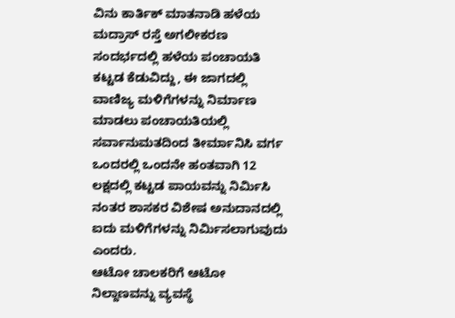ವಿನು ಕಾರ್ತಿಕ್ ಮಾತನಾಡಿ ಹಳೆಯ ಮದ್ರಾಸ್ ರಸ್ತೆ ಅಗಲೀಕರಣ ಸಂದರ್ಭದಲ್ಲಿ ಹಳೆಯ ಪಂಚಾಯತಿ ಕಟ್ಟಡ ಕೆಡುವಿದ್ದು, ಈ ಜಾಗದಲ್ಲಿ ವಾಣಿಜ್ಯ ಮಳಿಗೆಗಳನ್ನು ನಿರ್ಮಾಣ ಮಾಡಲು ಪಂಚಾಯತಿಯಲ್ಲಿ ಸರ್ವಾನುಮತದಿಂದ ತೀರ್ಮಾನಿಸಿ ವರ್ಗ ಒಂದರಲ್ಲಿ ಒಂದನೇ ಹಂತವಾಗಿ 12 ಲಕ್ಷದಲ್ಲಿ ಕಟ್ಟಡ ಪಾಯವನ್ನು ನಿರ್ಮಿಸಿ ನಂತರ ಶಾಸಕರ ವಿಶೇಷ ಅನುದಾನದಲ್ಲಿ ಐದು ಮಳಿಗೆಗಳನ್ನು ನಿರ್ಮಿಸಲಾಗುವುದು ಎಂದರು.
ಆಟೋ ಚಾಲಕರಿಗೆ ಆಟೋ ನಿಲ್ದಾಣವನ್ನು ವ್ಯವಸ್ಥೆ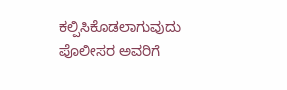ಕಲ್ಪಿಸಿಕೊಡಲಾಗುವುದು ಪೊಲೀಸರ ಅವರಿಗೆ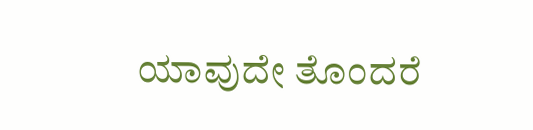ಯಾವುದೇ ತೊಂದರೆ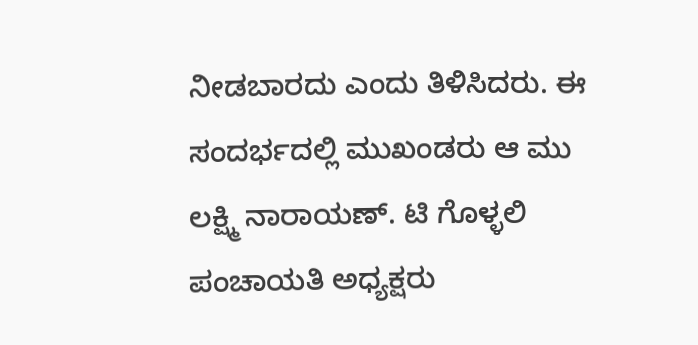ನೀಡಬಾರದು ಎಂದು ತಿಳಿಸಿದರು. ಈ ಸಂದರ್ಭದಲ್ಲಿ ಮುಖಂಡರು ಆ ಮು ಲಕ್ಷ್ಮಿ ನಾರಾಯಣ್. ಟಿ ಗೊಳ್ಳಲಿ ಪಂಚಾಯತಿ ಅಧ್ಯಕ್ಷರು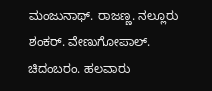ಮಂಜುನಾಥ್. ರಾಜಣ್ಣ. ನಲ್ಲೂರು ಶಂಕರ್. ವೇಣುಗೋಪಾಲ್. ಚಿದಂಬರಂ. ಹಲವಾರು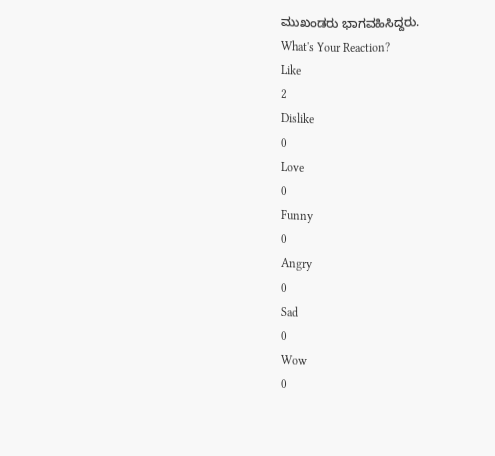ಮುಖಂಡರು ಭಾಗವಹಿಸಿದ್ದರು.
What's Your Reaction?
Like
2
Dislike
0
Love
0
Funny
0
Angry
0
Sad
0
Wow
0